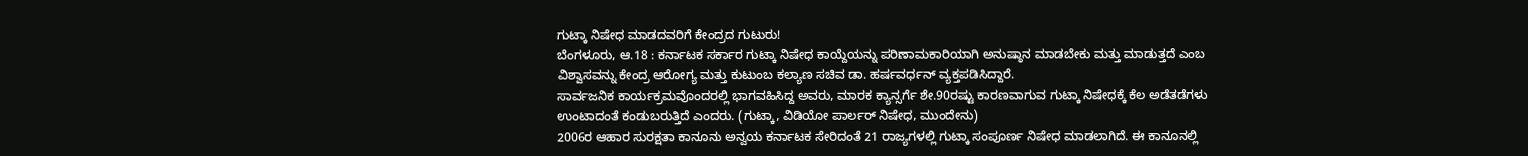ಗುಟ್ಕಾ ನಿಷೇಧ ಮಾಡದವರಿಗೆ ಕೇಂದ್ರದ ಗುಟುರು!
ಬೆಂಗಳೂರು, ಆ.18 : ಕರ್ನಾಟಕ ಸರ್ಕಾರ ಗುಟ್ಕಾ ನಿಷೇಧ ಕಾಯ್ದೆಯನ್ನು ಪರಿಣಾಮಕಾರಿಯಾಗಿ ಅನುಷ್ಠಾನ ಮಾಡಬೇಕು ಮತ್ತು ಮಾಡುತ್ತದೆ ಎಂಬ ವಿಶ್ವಾಸವನ್ನು ಕೇಂದ್ರ ಆರೋಗ್ಯ ಮತ್ತು ಕುಟುಂಬ ಕಲ್ಯಾಣ ಸಚಿವ ಡಾ. ಹರ್ಷವರ್ಧನ್ ವ್ಯಕ್ತಪಡಿಸಿದ್ದಾರೆ.
ಸಾರ್ವಜನಿಕ ಕಾರ್ಯಕ್ರಮವೊಂದರಲ್ಲಿ ಭಾಗವಹಿಸಿದ್ದ ಅವರು, ಮಾರಕ ಕ್ಯಾನ್ಸರ್ಗೆ ಶೇ.90ರಷ್ಟು ಕಾರಣವಾಗುವ ಗುಟ್ಕಾ ನಿಷೇಧಕ್ಕೆ ಕೆಲ ಅಡೆತಡೆಗಳು ಉಂಟಾದಂತೆ ಕಂಡುಬರುತ್ತಿದೆ ಎಂದರು. (ಗುಟ್ಕಾ, ವಿಡಿಯೋ ಪಾರ್ಲರ್ ನಿಷೇಧ, ಮುಂದೇನು)
2006ರ ಆಹಾರ ಸುರಕ್ಷತಾ ಕಾನೂನು ಅನ್ವಯ ಕರ್ನಾಟಕ ಸೇರಿದಂತೆ 21 ರಾಜ್ಯಗಳಲ್ಲಿ ಗುಟ್ಕಾ ಸಂಪೂರ್ಣ ನಿಷೇಧ ಮಾಡಲಾಗಿದೆ. ಈ ಕಾನೂನಲ್ಲಿ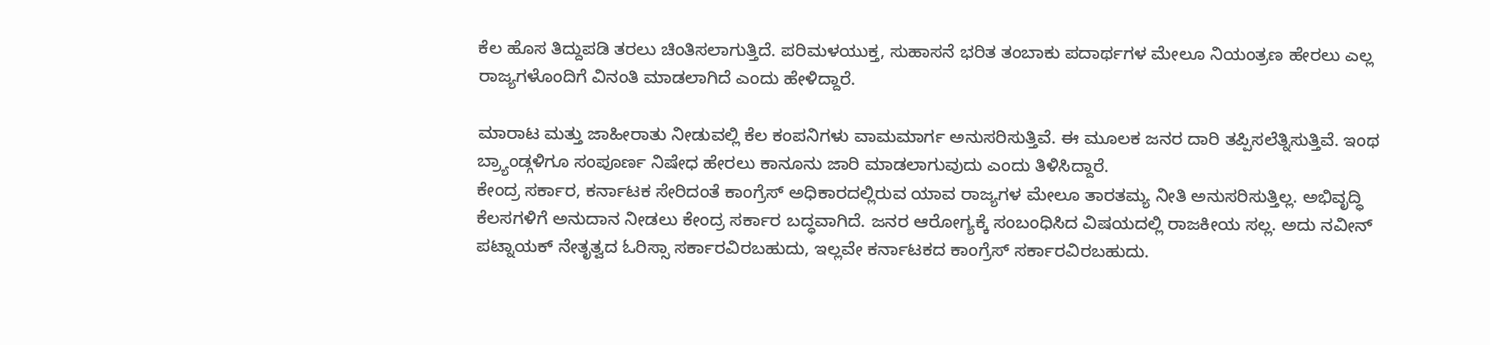ಕೆಲ ಹೊಸ ತಿದ್ದುಪಡಿ ತರಲು ಚಿಂತಿಸಲಾಗುತ್ತಿದೆ. ಪರಿಮಳಯುಕ್ತ, ಸುಹಾಸನೆ ಭರಿತ ತಂಬಾಕು ಪದಾರ್ಥಗಳ ಮೇಲೂ ನಿಯಂತ್ರಣ ಹೇರಲು ಎಲ್ಲ ರಾಜ್ಯಗಳೊಂದಿಗೆ ವಿನಂತಿ ಮಾಡಲಾಗಿದೆ ಎಂದು ಹೇಳಿದ್ದಾರೆ.

ಮಾರಾಟ ಮತ್ತು ಜಾಹೀರಾತು ನೀಡುವಲ್ಲಿ ಕೆಲ ಕಂಪನಿಗಳು ವಾಮಮಾರ್ಗ ಅನುಸರಿಸುತ್ತಿವೆ. ಈ ಮೂಲಕ ಜನರ ದಾರಿ ತಪ್ಪಿಸಲೆತ್ನಿಸುತ್ತಿವೆ. ಇಂಥ ಬ್ರ್ಯಾಂಡ್ಗಳಿಗೂ ಸಂಪೂರ್ಣ ನಿಷೇಧ ಹೇರಲು ಕಾನೂನು ಜಾರಿ ಮಾಡಲಾಗುವುದು ಎಂದು ತಿಳಿಸಿದ್ದಾರೆ.
ಕೇಂದ್ರ ಸರ್ಕಾರ, ಕರ್ನಾಟಕ ಸೇರಿದಂತೆ ಕಾಂಗ್ರೆಸ್ ಅಧಿಕಾರದಲ್ಲಿರುವ ಯಾವ ರಾಜ್ಯಗಳ ಮೇಲೂ ತಾರತಮ್ಯ ನೀತಿ ಅನುಸರಿಸುತ್ತಿಲ್ಲ. ಅಭಿವೃದ್ಧಿ ಕೆಲಸಗಳಿಗೆ ಅನುದಾನ ನೀಡಲು ಕೇಂದ್ರ ಸರ್ಕಾರ ಬದ್ಧವಾಗಿದೆ. ಜನರ ಆರೋಗ್ಯಕ್ಕೆ ಸಂಬಂಧಿಸಿದ ವಿಷಯದಲ್ಲಿ ರಾಜಕೀಯ ಸಲ್ಲ. ಅದು ನವೀನ್ ಪಟ್ನಾಯಕ್ ನೇತೃತ್ವದ ಓರಿಸ್ಸಾ ಸರ್ಕಾರವಿರಬಹುದು, ಇಲ್ಲವೇ ಕರ್ನಾಟಕದ ಕಾಂಗ್ರೆಸ್ ಸರ್ಕಾರವಿರಬಹುದು.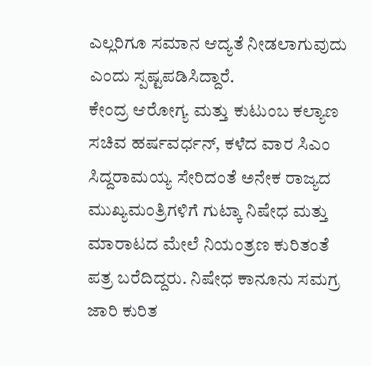ಎಲ್ಲರಿಗೂ ಸಮಾನ ಆದ್ಯತೆ ನೀಡಲಾಗುವುದು ಎಂದು ಸ್ಪಷ್ಟಪಡಿಸಿದ್ದಾರೆ.
ಕೇಂದ್ರ ಆರೋಗ್ಯ ಮತ್ತು ಕುಟುಂಬ ಕಲ್ಯಾಣ ಸಚಿವ ಹರ್ಷವರ್ಧನ್, ಕಳೆದ ವಾರ ಸಿಎಂ ಸಿದ್ದರಾಮಯ್ಯ ಸೇರಿದಂತೆ ಅನೇಕ ರಾಜ್ಯದ ಮುಖ್ಯಮಂತ್ರಿಗಳಿಗೆ ಗುಟ್ಕಾ ನಿಷೇಧ ಮತ್ತು ಮಾರಾಟದ ಮೇಲೆ ನಿಯಂತ್ರಣ ಕುರಿತಂತೆ ಪತ್ರ ಬರೆದಿದ್ದರು. ನಿಷೇಧ ಕಾನೂನು ಸಮಗ್ರ ಜಾರಿ ಕುರಿತ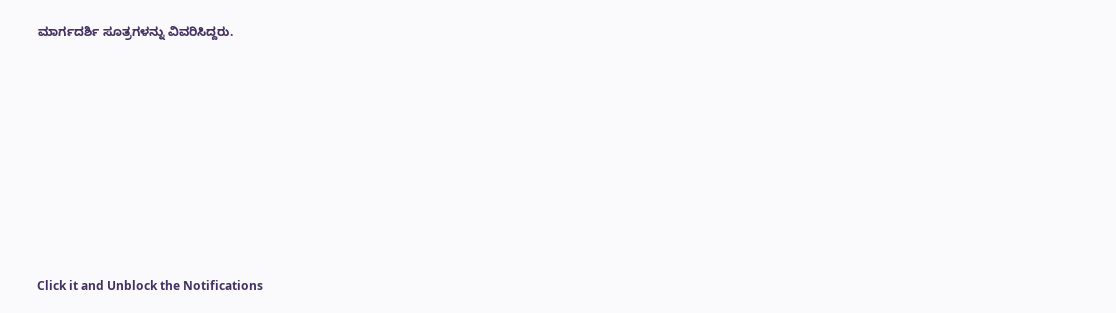ಮಾರ್ಗದರ್ಶಿ ಸೂತ್ರಗಳನ್ನು ವಿವರಿಸಿದ್ದರು.












Click it and Unblock the Notifications